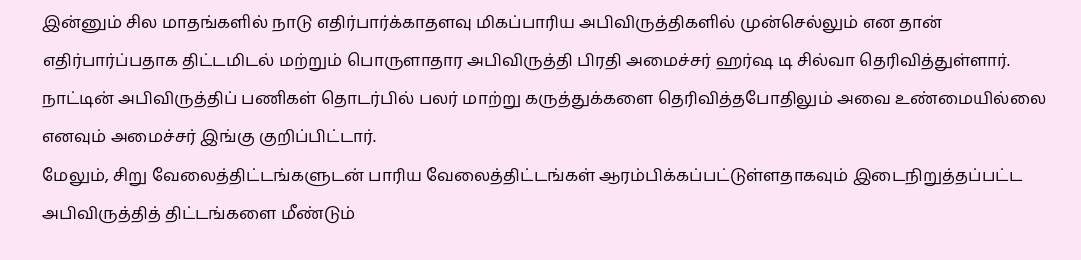இன்னும் சில மாதங்களில் நாடு எதிர்பார்க்காதளவு மிகப்பாரிய அபிவிருத்திகளில் முன்செல்லும் என தான் எதிர்பார்ப்பதாக திட்டமிடல் மற்றும் பொருளாதார அபிவிருத்தி பிரதி அமைச்சர் ஹர்ஷ டி சில்வா தெரிவித்துள்ளார்.
நாட்டின் அபிவிருத்திப் பணிகள் தொடர்பில் பலர் மாற்று கருத்துக்களை தெரிவித்தபோதிலும் அவை உண்மையில்லை எனவும் அமைச்சர் இங்கு குறிப்பிட்டார்.
மேலும், சிறு வேலைத்திட்டங்களுடன் பாரிய வேலைத்திட்டங்கள் ஆரம்பிக்கப்பட்டுள்ளதாகவும் இடைநிறுத்தப்பட்ட அபிவிருத்தித் திட்டங்களை மீண்டும்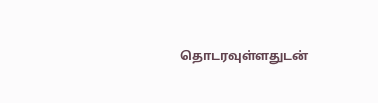தொடரவுள்ளதுடன்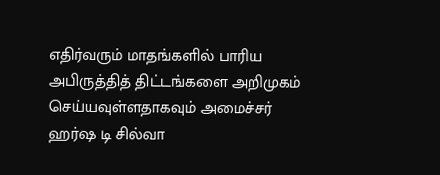எதிர்வரும் மாதங்களில் பாரிய அபிருத்தித் திட்டங்களை அறிமுகம் செய்யவுள்ளதாகவும் அமைச்சர் ஹர்ஷ டி சில்வா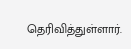தெரிவித்துள்ளார்.